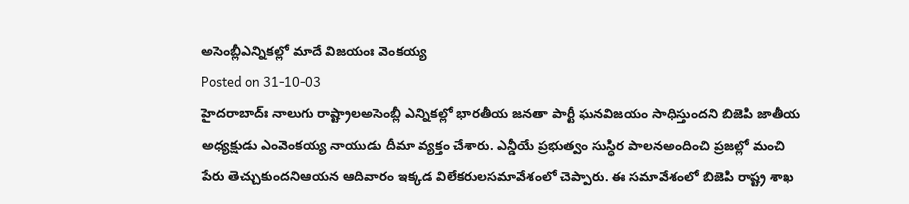అసెంబ్లీఎన్నికల్లో మాదే విజయంః వెంకయ్య
Posted on 31-10-03
హైదరాబాద్ః నాలుగు రాష్ట్రాలఅసెంబ్లీ ఎన్నికల్లో భారతీయ జనతా పార్టీ ఘనవిజయం సాధిస్తుందని బిజెపి జాతీయ అధ్యక్షుడు ఎంవెంకయ్య నాయుడు దీమా వ్యక్తం చేశారు. ఎన్డీయే ప్రభుత్వం సుస్ధిర పాలనఅందించి ప్రజల్లో మంచి పేరు తెచ్చుకుందనిఆయన ఆదివారం ఇక్కడ విలేకరులసమావేశంలో చెప్పారు. ఈ సమావేశంలో బిజెపి రాష్ట్ర శాఖ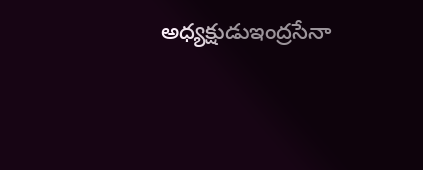అధ్యక్షుడుఇంద్రసేనా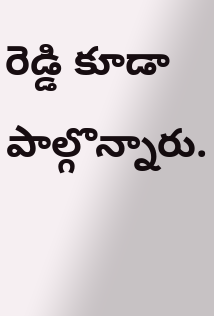రెడ్డి కూడా పాల్గొన్నారు.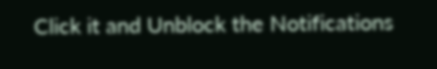Click it and Unblock the Notifications